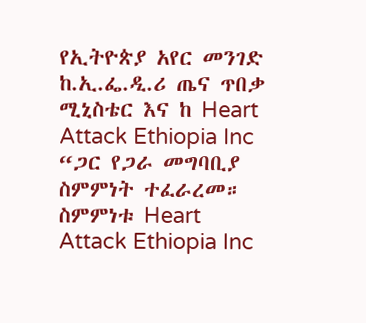የኢትዮጵያ አየር መንገድ ከ.ኢ.ፌ.ዲ.ሪ ጤና ጥበቃ ሚኒስቴር እና ከ Heart Attack Ethiopia Inc “ጋር የጋራ መግባቢያ ስምምነት ተፈራረመ።
ስምምነቱ Heart Attack Ethiopia Inc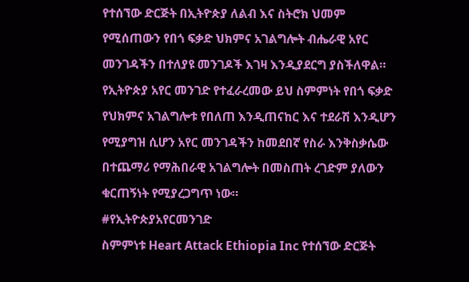የተሰኘው ድርጅት በኢትዮጵያ ለልብ እና ስትሮክ ህመም የሚሰጠውን የበጎ ፍቃድ ህክምና አገልግሎት ብሔራዊ አየር መንገዳችን በተለያዩ መንገዶች እገዛ እንዲያደርግ ያስችለዋል።
የኢትዮጵያ አየር መንገድ የተፈራረመው ይህ ስምምነት የበጎ ፍቃድ የህክምና አገልግሎቱ የበለጠ እንዲጠናከር እና ተደራሽ እንዲሆን የሚያግዝ ሲሆን አየር መንገዳችን ከመደበኛ የስራ እንቅስቃሴው በተጨማሪ የማሕበራዊ አገልግሎት በመስጠት ረገድም ያለውን ቁርጠኝነት የሚያረጋግጥ ነው።
#የኢትዮጵያአየርመንገድ
ስምምነቱ Heart Attack Ethiopia Inc የተሰኘው ድርጅት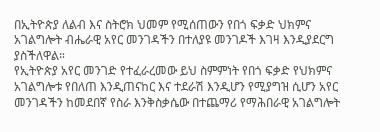በኢትዮጵያ ለልብ እና ስትሮክ ህመም የሚሰጠውን የበጎ ፍቃድ ህክምና አገልግሎት ብሔራዊ አየር መንገዳችን በተለያዩ መንገዶች እገዛ እንዲያደርግ ያስችለዋል።
የኢትዮጵያ አየር መንገድ የተፈራረመው ይህ ስምምነት የበጎ ፍቃድ የህክምና አገልግሎቱ የበለጠ እንዲጠናከር እና ተደራሽ እንዲሆን የሚያግዝ ሲሆን አየር መንገዳችን ከመደበኛ የስራ እንቅስቃሴው በተጨማሪ የማሕበራዊ አገልግሎት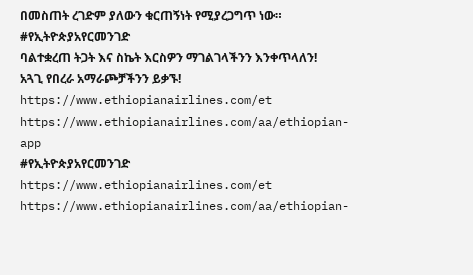በመስጠት ረገድም ያለውን ቁርጠኝነት የሚያረጋግጥ ነው።
#የኢትዮጵያአየርመንገድ
ባልተቋረጠ ትጋት እና ስኬት እርስዎን ማገልገላችንን እንቀጥላለን! አጓጊ የበረራ አማራጮቻችንን ይቃኙ!
https://www.ethiopianairlines.com/et
https://www.ethiopianairlines.com/aa/ethiopian-app
#የኢትዮጵያአየርመንገድ
https://www.ethiopianairlines.com/et
https://www.ethiopianairlines.com/aa/ethiopian-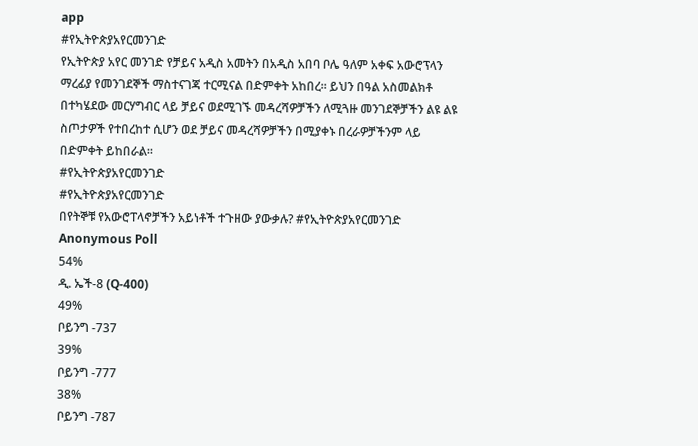app
#የኢትዮጵያአየርመንገድ
የኢትዮጵያ አየር መንገድ የቻይና አዲስ አመትን በአዲስ አበባ ቦሌ ዓለም አቀፍ አውሮፕላን ማረፊያ የመንገደኞች ማስተናገጃ ተርሚናል በድምቀት አከበረ። ይህን በዓል አስመልክቶ በተካሄደው መርሃግብር ላይ ቻይና ወደሚገኙ መዳረሻዎቻችን ለሚጓዙ መንገደኞቻችን ልዩ ልዩ ስጦታዎች የተበረከተ ሲሆን ወደ ቻይና መዳረሻዎቻችን በሚያቀኑ በረራዎቻችንም ላይ በድምቀት ይከበራል።
#የኢትዮጵያአየርመንገድ
#የኢትዮጵያአየርመንገድ
በየትኞቹ የአውሮፐላኖቻችን አይነቶች ተጉዘው ያውቃሉ? #የኢትዮጵያአየርመንገድ
Anonymous Poll
54%
ዲ. ኤች-8 (Q-400)
49%
ቦይንግ -737
39%
ቦይንግ -777
38%
ቦይንግ -787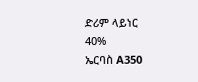ድሪም ላይነር
40%
ኤርባስ A350